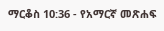ማርቆስ 10:36 - የአማርኛ መጽሐፍ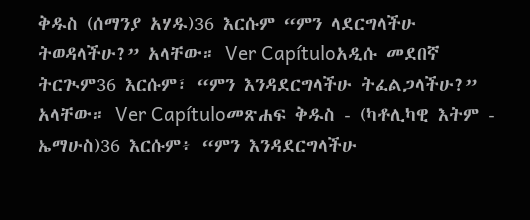ቅዱስ (ሰማንያ አሃዱ)36 እርሱም “ምን ላደርግላችሁ ትወዳላችሁ?” አላቸው። Ver Capítuloአዲሱ መደበኛ ትርጒም36 እርሱም፣ “ምን እንዳደርግላችሁ ትፈልጋላችሁ?” አላቸው። Ver Capítuloመጽሐፍ ቅዱስ - (ካቶሊካዊ እትም - ኤማሁስ)36 እርሱም፥ “ምን እንዳደርግላችሁ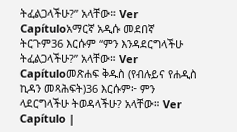ትፈልጋላችሁ?” አላቸው። Ver Capítuloአማርኛ አዲሱ መደበኛ ትርጉም36 እርሱም “ምን እንዳደርግላችሁ ትፈልጋላችሁ?” አላቸው። Ver Capítuloመጽሐፍ ቅዱስ (የብሉይና የሐዲስ ኪዳን መጻሕፍት)36 እርሱም፦ ምን ላደርግላችሁ ትወዳላችሁ? አላቸው። Ver Capítulo |